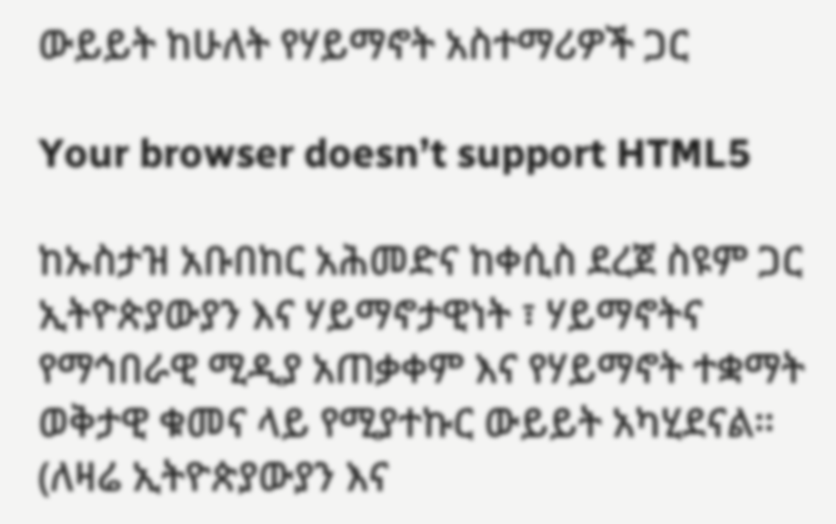ውይይት ከሁለት የሃይማኖት አስተማሪዎች ጋር

Your browser doesn’t support HTML5

ከኡስታዝ አቡበከር አሕመድና ከቀሲስ ደረጀ ስዩም ጋር ኢትዮጵያውያን እና ሃይማኖታዊነት ፣ ሃይማኖትና የማኅበራዊ ሚዲያ አጠቃቀም እና የሃይማኖት ተቋማት ወቅታዊ ቁመና ላይ የሚያተኩር ውይይት አካሂደናል። (ለዛሬ ኢትዮጵያውያን እና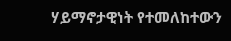ሃይማኖታዊነት የተመለከተውን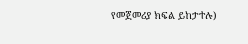የመጀመሪያ ክፍል ይከታተሉ)